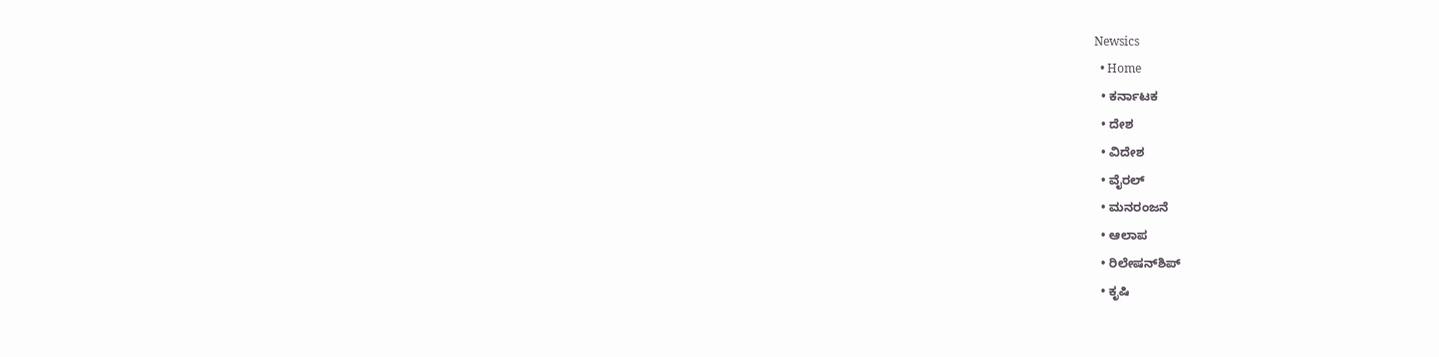Newsics
  • Home
  • ಕರ್ನಾಟಕ
  • ದೇಶ
  • ವಿದೇಶ
  • ವೈರಲ್
  • ಮನರಂಜನೆ
  • ಆಲಾಪ
  • ರಿಲೇಷನ್‌ಶಿಪ್
  • ಕೃಷಿ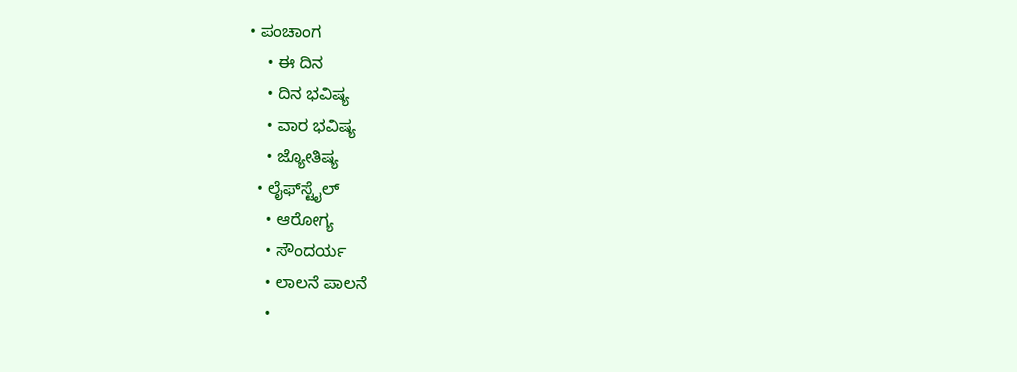• ಪಂಚಾಂಗ
    • ಈ ದಿನ
    • ದಿನ ಭವಿಷ್ಯ
    • ವಾರ ಭವಿಷ್ಯ
    • ಜ್ಯೋತಿಷ್ಯ
  • ಲೈಫ್‌ಸ್ಟೈಲ್
    • ಆರೋಗ್ಯ
    • ಸೌಂದರ್ಯ
    • ಲಾಲನೆ ಪಾಲನೆ
    •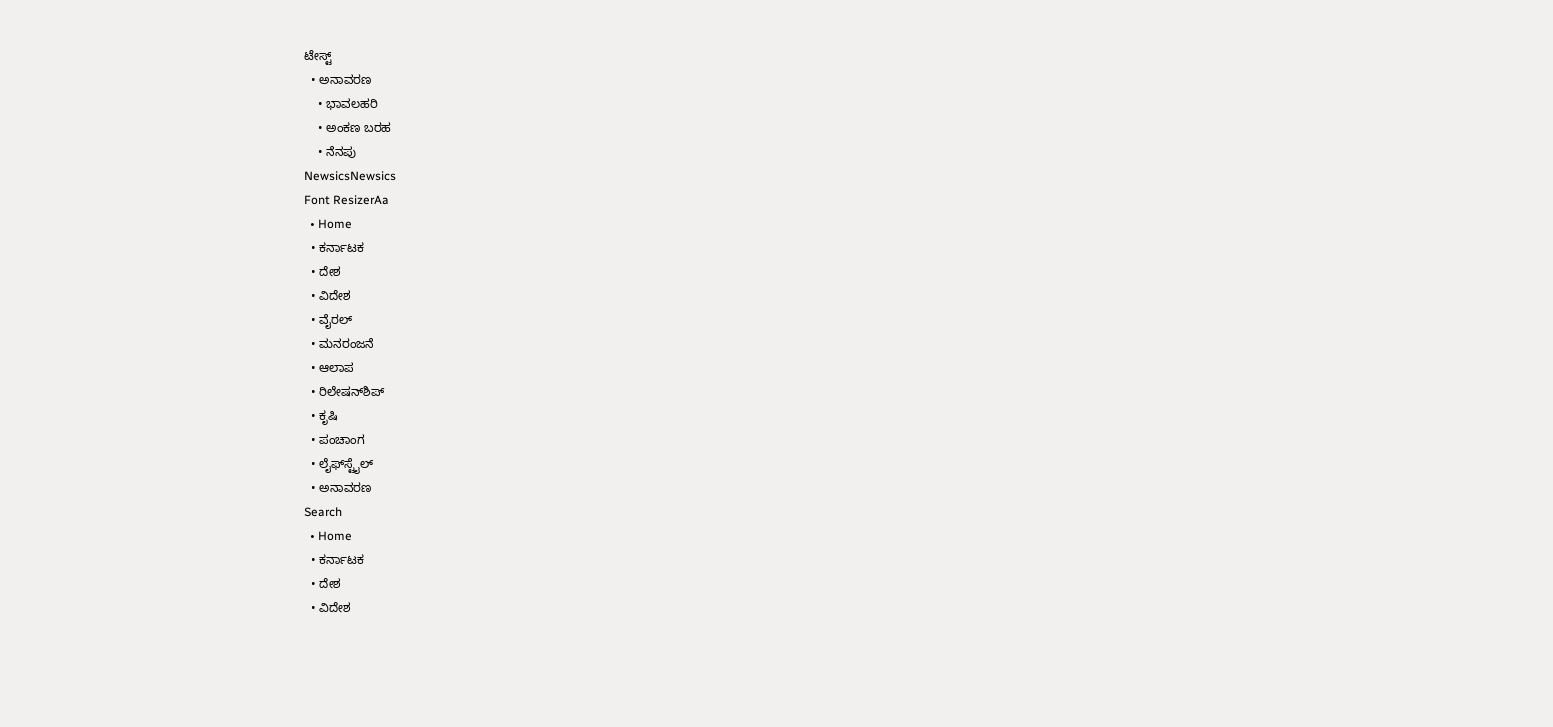ಟೇಸ್ಟ್
  • ಅನಾವರಣ
    • ಭಾವಲಹರಿ
    • ಅಂಕಣ ಬರಹ
    • ನೆನಪು
NewsicsNewsics
Font ResizerAa
  • Home
  • ಕರ್ನಾಟಕ
  • ದೇಶ
  • ವಿದೇಶ
  • ವೈರಲ್
  • ಮನರಂಜನೆ
  • ಆಲಾಪ
  • ರಿಲೇಷನ್‌ಶಿಪ್
  • ಕೃಷಿ
  • ಪಂಚಾಂಗ
  • ಲೈಫ್‌ಸ್ಟೈಲ್
  • ಅನಾವರಣ
Search
  • Home
  • ಕರ್ನಾಟಕ
  • ದೇಶ
  • ವಿದೇಶ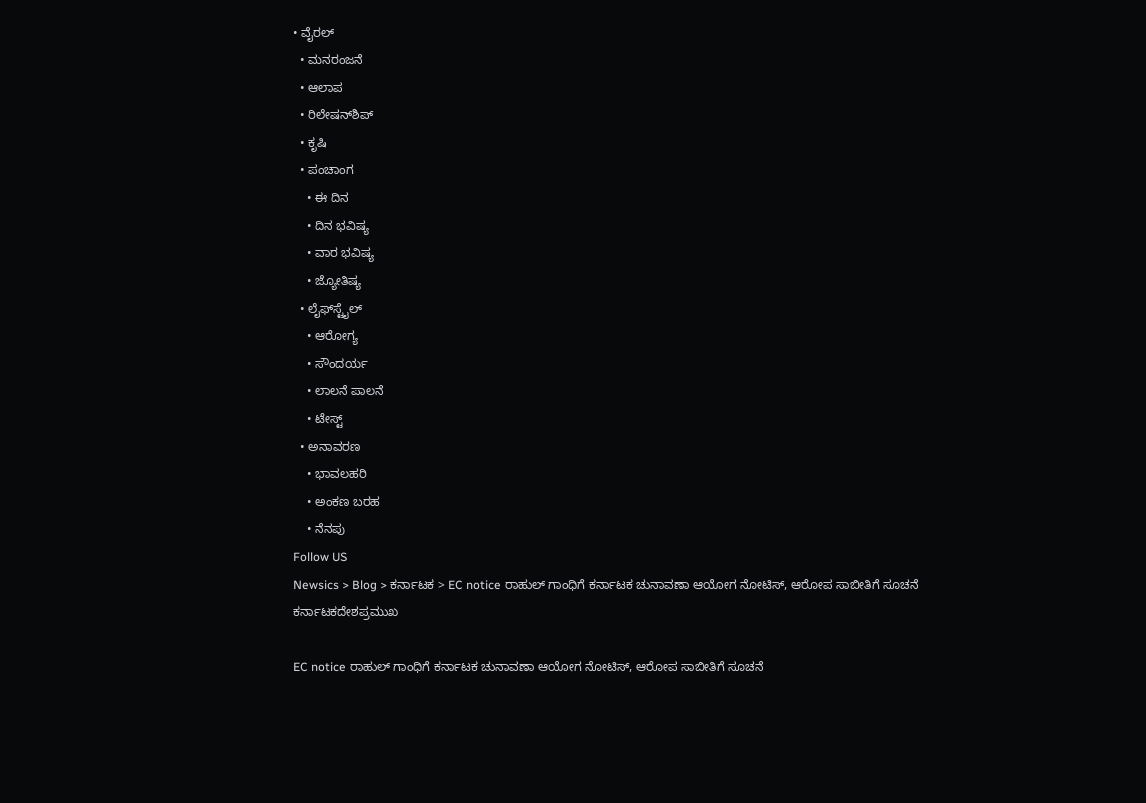• ವೈರಲ್
  • ಮನರಂಜನೆ
  • ಆಲಾಪ
  • ರಿಲೇಷನ್‌ಶಿಪ್
  • ಕೃಷಿ
  • ಪಂಚಾಂಗ
    • ಈ ದಿನ
    • ದಿನ ಭವಿಷ್ಯ
    • ವಾರ ಭವಿಷ್ಯ
    • ಜ್ಯೋತಿಷ್ಯ
  • ಲೈಫ್‌ಸ್ಟೈಲ್
    • ಆರೋಗ್ಯ
    • ಸೌಂದರ್ಯ
    • ಲಾಲನೆ ಪಾಲನೆ
    • ಟೇಸ್ಟ್
  • ಅನಾವರಣ
    • ಭಾವಲಹರಿ
    • ಅಂಕಣ ಬರಹ
    • ನೆನಪು
Follow US
Newsics > Blog > ಕರ್ನಾಟಕ > EC notice ರಾಹುಲ್ ಗಾಂಧಿಗೆ ಕರ್ನಾಟಕ ಚುನಾವಣಾ ಆಯೋಗ ನೋಟಿಸ್, ಆರೋಪ ಸಾಬೀತಿಗೆ ಸೂಚನೆ
ಕರ್ನಾಟಕದೇಶಪ್ರಮುಖ

EC notice ರಾಹುಲ್ ಗಾಂಧಿಗೆ ಕರ್ನಾಟಕ ಚುನಾವಣಾ ಆಯೋಗ ನೋಟಿಸ್, ಆರೋಪ ಸಾಬೀತಿಗೆ ಸೂಚನೆ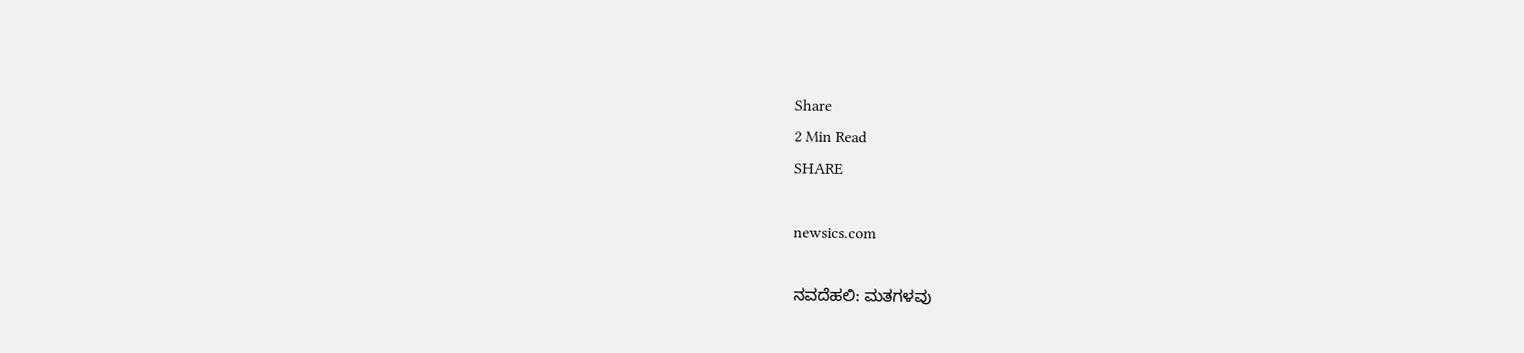Share
2 Min Read
SHARE

newsics.com

ನವದೆಹಲಿ: ಮತಗಳವು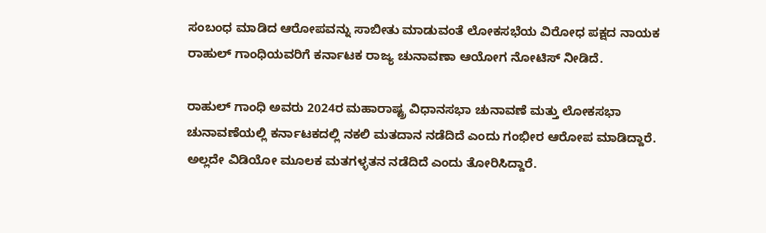ಸಂಬಂಧ ಮಾಡಿದ ಆರೋಪವನ್ನು ಸಾಬೀತು ಮಾಡುವಂತೆ ಲೋಕಸಭೆಯ ವಿರೋಧ ಪಕ್ಷದ ನಾಯಕ ರಾಹುಲ್ ಗಾಂಧಿಯವರಿಗೆ ಕರ್ನಾಟಕ ರಾಜ್ಯ‌ ಚುನಾವಣಾ ಆಯೋಗ ನೋಟಿಸ್ ನೀಡಿದೆ.

ರಾಹುಲ್‌ ಗಾಂಧಿ ಅವರು 2024ರ ಮಹಾರಾಷ್ಟ್ರ ವಿಧಾನಸಭಾ ಚುನಾವಣೆ ಮತ್ತು ಲೋಕಸಭಾ ಚುನಾವಣೆಯಲ್ಲಿ ಕರ್ನಾಟಕದಲ್ಲಿ ನಕಲಿ ಮತದಾನ ನಡೆದಿದೆ ಎಂದು ಗಂಭೀರ ಆರೋಪ ಮಾಡಿದ್ದಾರೆ. ಅಲ್ಲದೇ ವಿಡಿಯೋ ಮೂಲಕ ಮತಗಳ್ಳತನ ನಡೆದಿದೆ ಎಂದು ತೋರಿಸಿದ್ದಾರೆ.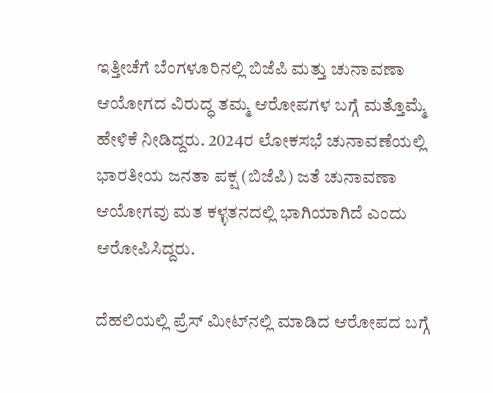ಇತ್ತೀಚೆಗೆ ಬೆಂಗಳೂರಿನಲ್ಲಿ ಬಿಜೆಪಿ ಮತ್ತು ಚುನಾವಣಾ ಆಯೋಗದ ವಿರುದ್ಧ ತಮ್ಮ ಆರೋಪಗಳ ಬಗ್ಗೆ ಮತ್ತೊಮ್ಮೆ ಹೇಳಿಕೆ ನೀಡಿದ್ದರು. 2024ರ ಲೋಕಸಭೆ ಚುನಾವಣೆಯಲ್ಲಿ ಭಾರತೀಯ ಜನತಾ ಪಕ್ಷ (ಬಿಜೆಪಿ) ಜತೆ ಚುನಾವಣಾ ಆಯೋಗವು ಮತ ಕಳ್ಳತನದಲ್ಲಿ ಭಾಗಿಯಾಗಿದೆ ಎಂದು ಆರೋಪಿಸಿದ್ದರು.

ದೆಹಲಿಯಲ್ಲಿ ಪ್ರೆಸ್‌ ಮೀಟ್‌ನಲ್ಲಿ ಮಾಡಿದ ಆರೋಪದ ಬಗ್ಗೆ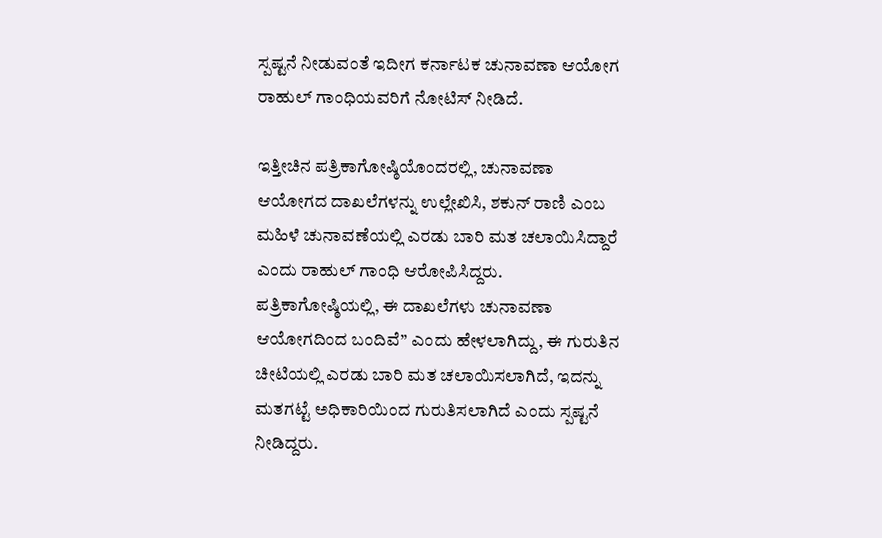ಸ್ಪಷ್ಟನೆ ನೀಡುವಂತೆ ಇದೀಗ‌ ಕರ್ನಾಟಕ ಚುನಾವಣಾ ಆಯೋಗ ರಾಹುಲ್‌ ಗಾಂಧಿಯವರಿಗೆ ನೋಟಿಸ್ ನೀಡಿದೆ.

ಇತ್ತೀಚಿನ ಪತ್ರಿಕಾಗೋಷ್ಠಿಯೊಂದರಲ್ಲಿ, ಚುನಾವಣಾ ಆಯೋಗದ ದಾಖಲೆಗಳನ್ನು ಉಲ್ಲೇಖಿಸಿ, ಶಕುನ್ ರಾಣಿ ಎಂಬ ಮಹಿಳೆ ಚುನಾವಣೆಯಲ್ಲಿ ಎರಡು ಬಾರಿ ಮತ ಚಲಾಯಿಸಿದ್ದಾರೆ ಎಂದು ರಾಹುಲ್‌ ಗಾಂಧಿ ಆರೋಪಿಸಿದ್ದರು. ಪತ್ರಿಕಾಗೋಷ್ಠಿಯಲ್ಲಿ, ಈ ದಾಖಲೆಗಳು ಚುನಾವಣಾ ಆಯೋಗದಿಂದ ಬಂದಿವೆ” ಎಂದು ಹೇಳಲಾಗಿದ್ದು, ಈ ಗುರುತಿನ ಚೀಟಿಯಲ್ಲಿ ಎರಡು ಬಾರಿ ಮತ ಚಲಾಯಿಸಲಾಗಿದೆ, ಇದನ್ನು ಮತಗಟ್ಟೆ ಅಧಿಕಾರಿಯಿಂದ ಗುರುತಿಸಲಾಗಿದೆ ಎಂದು ಸ್ಪಷ್ಟನೆ ನೀಡಿದ್ದರು.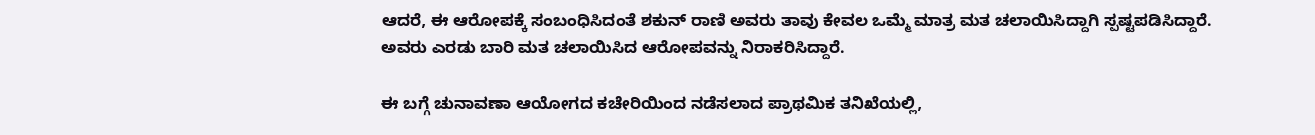ಆದರೆ, ಈ ಆರೋಪಕ್ಕೆ ಸಂಬಂಧಿಸಿದಂತೆ ಶಕುನ್ ರಾಣಿ ಅವರು ತಾವು ಕೇವಲ ಒಮ್ಮೆ ಮಾತ್ರ ಮತ ಚಲಾಯಿಸಿದ್ದಾಗಿ ಸ್ಪಷ್ಟಪಡಿಸಿದ್ದಾರೆ. ಅವರು ಎರಡು ಬಾರಿ ಮತ ಚಲಾಯಿಸಿದ ಆರೋಪವನ್ನು ನಿರಾಕರಿಸಿದ್ದಾರೆ.

ಈ ಬಗ್ಗೆ ಚುನಾವಣಾ ಆಯೋಗದ ಕಚೇರಿಯಿಂದ ನಡೆಸಲಾದ ಪ್ರಾಥಮಿಕ ತನಿಖೆಯಲ್ಲಿ,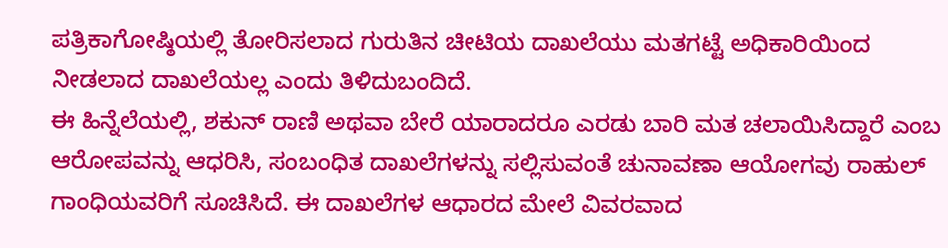ಪತ್ರಿಕಾಗೋಷ್ಠಿಯಲ್ಲಿ ತೋರಿಸಲಾದ ಗುರುತಿನ ಚೀಟಿಯ ದಾಖಲೆಯು ಮತಗಟ್ಟೆ ಅಧಿಕಾರಿಯಿಂದ ನೀಡಲಾದ ದಾಖಲೆಯಲ್ಲ ಎಂದು ತಿಳಿದುಬಂದಿದೆ.
ಈ ಹಿನ್ನೆಲೆಯಲ್ಲಿ, ಶಕುನ್ ರಾಣಿ ಅಥವಾ ಬೇರೆ ಯಾರಾದರೂ ಎರಡು ಬಾರಿ ಮತ ಚಲಾಯಿಸಿದ್ದಾರೆ ಎಂಬ ಆರೋಪವನ್ನು ಆಧರಿಸಿ, ಸಂಬಂಧಿತ ದಾಖಲೆಗಳನ್ನು ಸಲ್ಲಿಸುವಂತೆ ಚುನಾವಣಾ ಆಯೋಗವು ರಾಹುಲ್‌ ಗಾಂಧಿಯವರಿಗೆ ಸೂಚಿಸಿದೆ. ಈ ದಾಖಲೆಗಳ ಆಧಾರದ ಮೇಲೆ ವಿವರವಾದ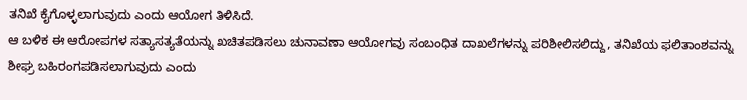ತನಿಖೆ ಕೈಗೊಳ್ಳಲಾಗುವುದು ಎಂದು ಆಯೋಗ ತಿಳಿಸಿದೆ.
ಆ ಬಳಿಕ ಈ ಆರೋಪಗಳ ಸತ್ಯಾಸತ್ಯತೆಯನ್ನು ಖಚಿತಪಡಿಸಲು ಚುನಾವಣಾ ಆಯೋಗವು ಸಂಬಂಧಿತ ದಾಖಲೆಗಳನ್ನು ಪರಿಶೀಲಿಸಲಿದ್ದು, ತನಿಖೆಯ ಫಲಿತಾಂಶವನ್ನು ಶೀಘ್ರ ಬಹಿರಂಗಪಡಿಸಲಾಗುವುದು ಎಂದು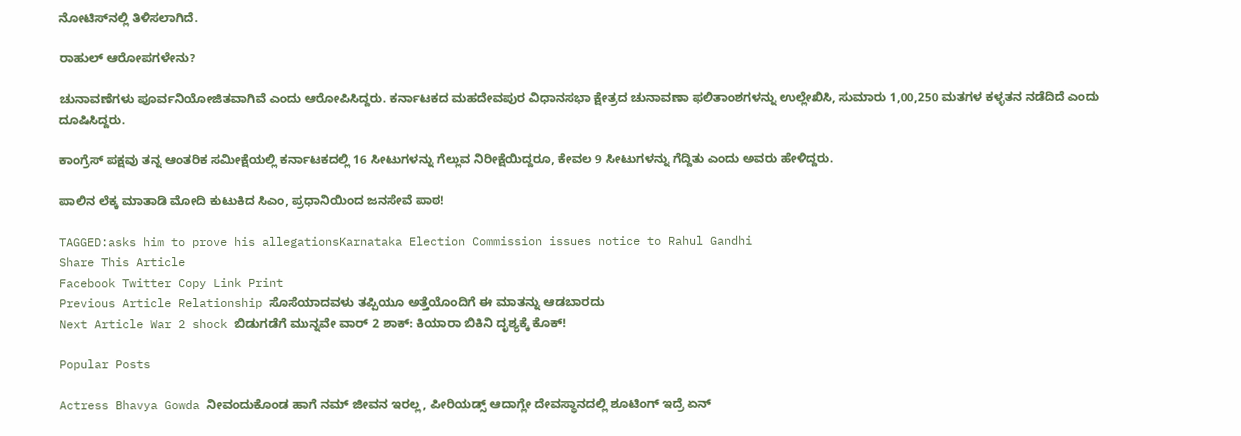ನೋಟಿಸ್‌ನಲ್ಲಿ ತಿಳಿಸಲಾಗಿದೆ.

ರಾಹುಲ್ ಆರೋಪಗಳೇನು?

ಚುನಾವಣೆಗಳು ಪೂರ್ವನಿಯೋಜಿತವಾಗಿವೆ ಎಂದು ಆರೋಪಿಸಿದ್ದರು. ಕರ್ನಾಟಕದ ಮಹದೇವಪುರ ವಿಧಾನಸಭಾ ಕ್ಷೇತ್ರದ ಚುನಾವಣಾ ಫಲಿತಾಂಶಗಳನ್ನು ಉಲ್ಲೇಖಿಸಿ, ಸುಮಾರು 1,00,250 ಮತಗಳ ಕಳ್ಳತನ ನಡೆದಿದೆ ಎಂದು ದೂಷಿಸಿದ್ದರು.

ಕಾಂಗ್ರೆಸ್ ಪಕ್ಷವು ತನ್ನ ಆಂತರಿಕ ಸಮೀಕ್ಷೆಯಲ್ಲಿ ಕರ್ನಾಟಕದಲ್ಲಿ 16 ಸೀಟುಗಳನ್ನು ಗೆಲ್ಲುವ ನಿರೀಕ್ಷೆಯಿದ್ದರೂ, ಕೇವಲ 9 ಸೀಟುಗಳನ್ನು ಗೆದ್ದಿತು ಎಂದು ಅವರು ಹೇಳಿದ್ದರು.

ಪಾಲಿನ ಲೆಕ್ಕ ಮಾತಾಡಿ ಮೋದಿ ಕುಟುಕಿದ ಸಿಎಂ, ಪ್ರಧಾನಿಯಿಂದ ಜನಸೇವೆ ಪಾಠ!

TAGGED:asks him to prove his allegationsKarnataka Election Commission issues notice to Rahul Gandhi
Share This Article
Facebook Twitter Copy Link Print
Previous Article Relationship ಸೊಸೆಯಾದವಳು ತಪ್ಪಿಯೂ ಅತ್ತೆಯೊಂದಿಗೆ ಈ ಮಾತನ್ನು ಆಡಬಾರದು
Next Article War 2 shock ಬಿಡುಗಡೆಗೆ ಮುನ್ನವೇ ವಾರ್ 2 ಶಾಕ್: ಕಿಯಾರಾ ಬಿಕಿನಿ ದೃಶ್ಯಕ್ಕೆ ಕೊಕ್!

Popular Posts

Actress Bhavya Gowda ನೀವಂದುಕೊಂಡ ಹಾಗೆ ನಮ್ ಜೀವನ ಇರಲ್ಲ, ಪೀರಿಯಡ್ಸ್‌ ಆದಾಗ್ಲೇ ದೇವಸ್ಥಾನದಲ್ಲಿ ಶೂಟಿಂಗ್‌ ಇದ್ರೆ ಏನ್‌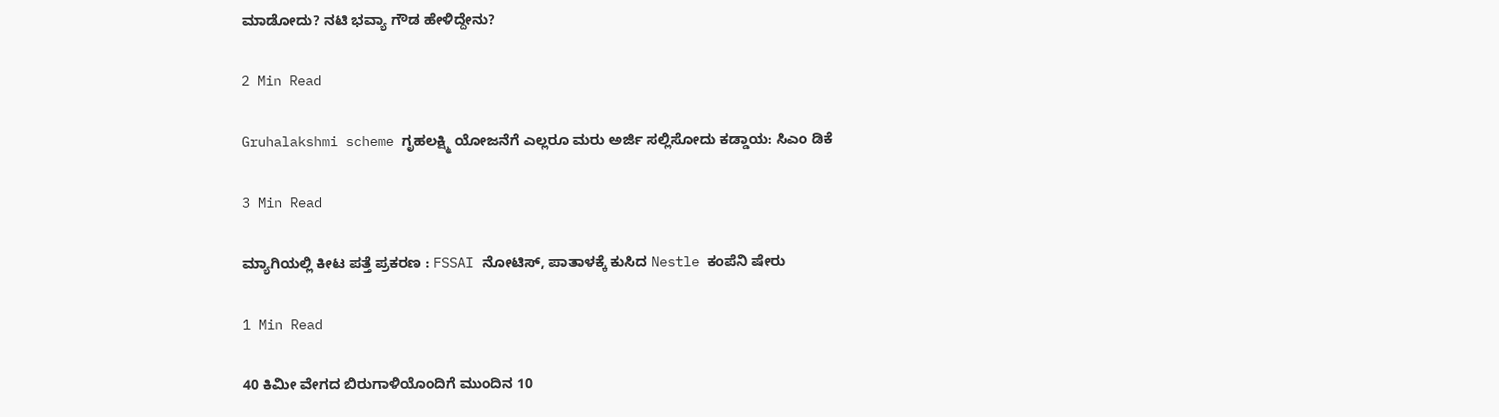ಮಾಡೋದು? ನಟಿ‌ ಭವ್ಯಾ ಗೌಡ ಹೇಳಿದ್ದೇನು?

2 Min Read

Gruhalakshmi scheme ಗೃಹಲಕ್ಷ್ಮಿ ಯೋಜನೆಗೆ ಎಲ್ಲರೂ ಮರು ಅರ್ಜಿ ಸಲ್ಲಿಸೋದು ಕಡ್ಡಾಯ: ಸಿಎಂ ಡಿಕೆ

3 Min Read

ಮ್ಯಾಗಿಯಲ್ಲಿ ಕೀಟ ಪತ್ತೆ ಪ್ರಕರಣ : FSSAI ನೋಟಿಸ್, ಪಾತಾಳಕ್ಕೆ ಕುಸಿದ Nestle ಕಂಪೆನಿ ಷೇರು

1 Min Read

40 ಕಿಮೀ ವೇಗದ ಬಿರುಗಾಳಿಯೊಂದಿಗೆ ಮುಂದಿನ 10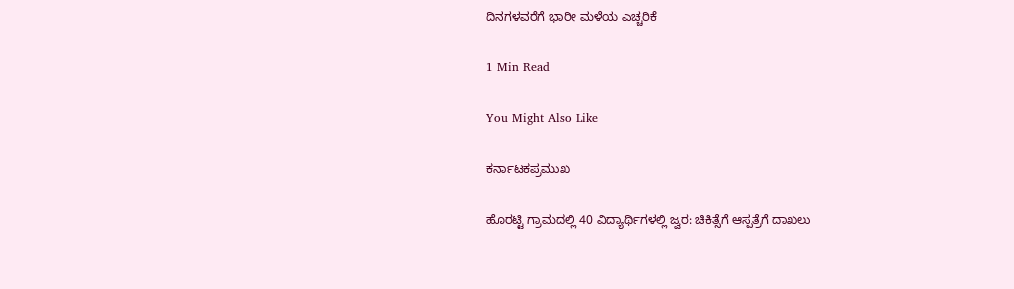ದಿನಗಳವರೆಗೆ ಭಾರೀ ಮಳೆಯ ಎಚ್ಚರಿಕೆ

1 Min Read

You Might Also Like

ಕರ್ನಾಟಕಪ್ರಮುಖ

ಹೊರಟ್ಟಿ ಗ್ರಾಮದಲ್ಲಿ 40 ವಿದ್ಯಾರ್ಥಿಗಳಲ್ಲಿ ಜ್ವರ: ಚಿಕಿತ್ಸೆಗೆ ಆಸ್ಪತ್ರೆಗೆ ದಾಖಲು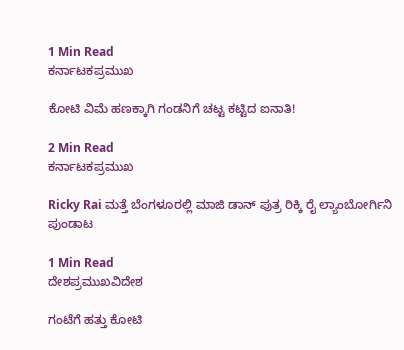1 Min Read
ಕರ್ನಾಟಕಪ್ರಮುಖ

ಕೋಟಿ ವಿಮೆ ಹಣಕ್ಕಾಗಿ ಗಂಡನಿಗೆ ಚಟ್ಟ ಕಟ್ಟಿದ ಐನಾತಿ!

2 Min Read
ಕರ್ನಾಟಕಪ್ರಮುಖ

Ricky Rai ಮತ್ತೆ ಬೆಂಗಳೂರಲ್ಲಿ ಮಾಜಿ ಡಾನ್ ಪುತ್ರ ರಿಕ್ಕಿ ರೈ ಲ್ಯಾಂಬೋರ್ಗಿನಿ ಪುಂಡಾಟ

1 Min Read
ದೇಶಪ್ರಮುಖವಿದೇಶ

ಗಂಟೆಗೆ ಹತ್ತು‌ ಕೋಟಿ‌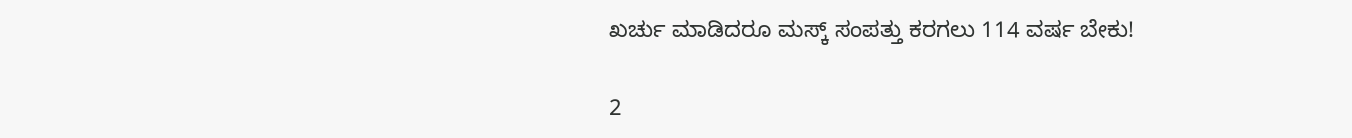ಖರ್ಚು‌ ಮಾಡಿದರೂ ಮಸ್ಕ್ ಸಂಪತ್ತು ಕರಗಲು 114 ವರ್ಷ ಬೇಕು!

2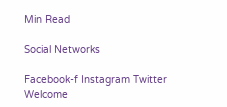Min Read

Social Networks

Facebook-f Instagram Twitter
Welcome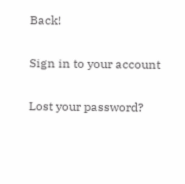Back!

Sign in to your account

Lost your password?